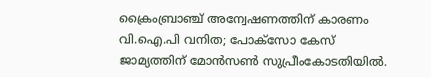ക്രൈംബ്രാഞ്ച് അന്വേഷണത്തിന് കാരണം വി.ഐ.പി വനിത; പോക്‌സോ കേസ് ജാമ്യത്തിന് മോന്‍സണ്‍ സുപ്രീംകോടതിയില്‍.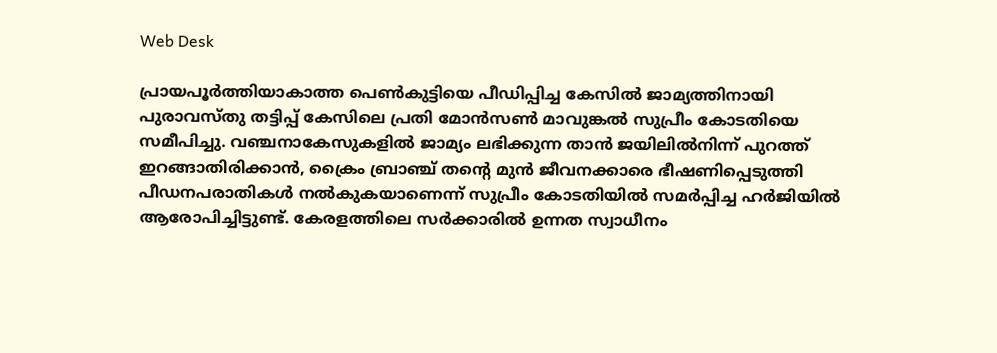Web Desk

പ്രായപൂര്‍ത്തിയാകാത്ത പെണ്‍കുട്ടിയെ പീഡിപ്പിച്ച കേസില്‍ ജാമ്യത്തിനായി പുരാവസ്തു തട്ടിപ്പ് കേസിലെ പ്രതി മോന്‍സണ്‍ മാവുങ്കല്‍ സുപ്രീം കോടതിയെ സമീപിച്ചു. വഞ്ചനാകേസുകളില്‍ ജാമ്യം ലഭിക്കുന്ന താന്‍ ജയിലില്‍നിന്ന് പുറത്ത് ഇറങ്ങാതിരിക്കാന്‍, ക്രൈം ബ്രാഞ്ച് തന്റെ മുന്‍ ജീവനക്കാരെ ഭീഷണിപ്പെടുത്തി പീഡനപരാതികള്‍ നല്‍കുകയാണെന്ന് സുപ്രീം കോടതിയില്‍ സമര്‍പ്പിച്ച ഹര്‍ജിയില്‍ ആരോപിച്ചിട്ടുണ്ട്. കേരളത്തിലെ സര്‍ക്കാരില്‍ ഉന്നത സ്വാധീനം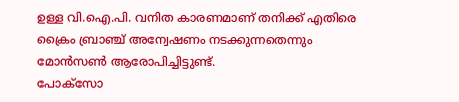ഉള്ള വി.ഐ.പി. വനിത കാരണമാണ് തനിക്ക് എതിരെ ക്രൈം ബ്രാഞ്ച് അന്വേഷണം നടക്കുന്നതെന്നും മോന്‍സണ്‍ ആരോപിച്ചിട്ടുണ്ട്.
പോക്‌സോ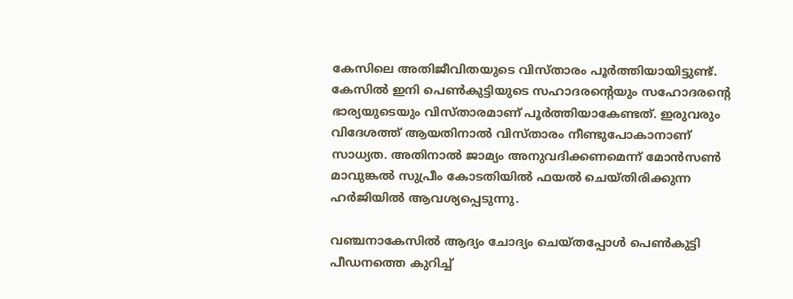കേസിലെ അതിജീവിതയുടെ വിസ്താരം പൂര്‍ത്തിയായിട്ടുണ്ട്. കേസില്‍ ഇനി പെണ്‍കുട്ടിയുടെ സഹാദരന്റെയും സഹോദരന്റെ ഭാര്യയുടെയും വിസ്താരമാണ് പൂര്‍ത്തിയാകേണ്ടത്. ഇരുവരും വിദേശത്ത് ആയതിനാല്‍ വിസ്താരം നീണ്ടുപോകാനാണ് സാധ്യത. അതിനാല്‍ ജാമ്യം അനുവദിക്കണമെന്ന് മോന്‍സണ്‍ മാവുങ്കല്‍ സുപ്രീം കോടതിയില്‍ ഫയല്‍ ചെയ്തിരിക്കുന്ന ഹര്‍ജിയില്‍ ആവശ്യപ്പെടുന്നു.

വഞ്ചനാകേസില്‍ ആദ്യം ചോദ്യം ചെയ്തപ്പോള്‍ പെണ്‍കുട്ടി പീഡനത്തെ കുറിച്ച്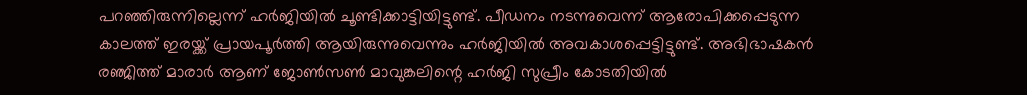പറഞ്ഞിരുന്നില്ലെന്ന് ഹര്‍ജിയില്‍ ചൂണ്ടിക്കാട്ടിയിട്ടുണ്ട്. പീഡനം നടന്നുവെന്ന് ആരോപിക്കപ്പെടുന്ന കാലത്ത് ഇരയ്ക്ക് പ്രായപൂര്‍ത്തി ആയിരുന്നുവെന്നും ഹര്‍ജിയില്‍ അവകാശപ്പെട്ടിട്ടുണ്ട്. അഭിഭാഷകന്‍ രഞ്ജിത്ത് മാരാര്‍ ആണ് ജോണ്‍സണ്‍ മാവുങ്കലിന്റെ ഹര്‍ജി സുപ്രീം കോടതിയില്‍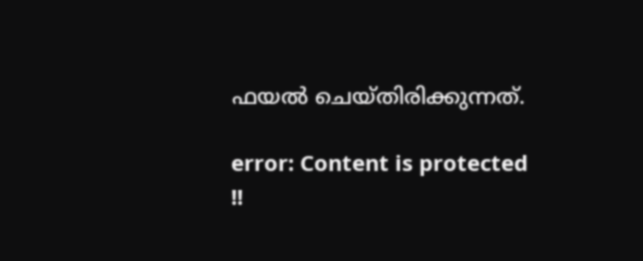ഫയല്‍ ചെയ്തിരിക്കുന്നത്.

error: Content is protected !!